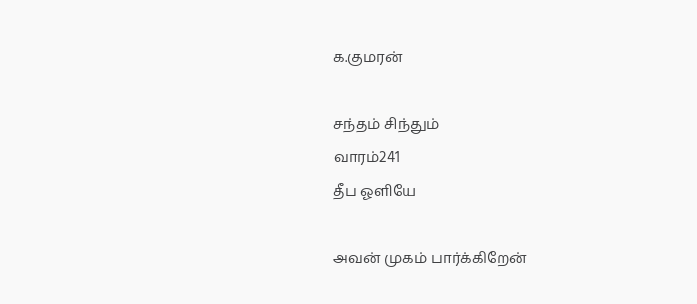க.குமரன்

சந்தம் சிந்தும்
வாரம்241
தீப ஓளியே

அவன் முகம் பார்க்கிறேன்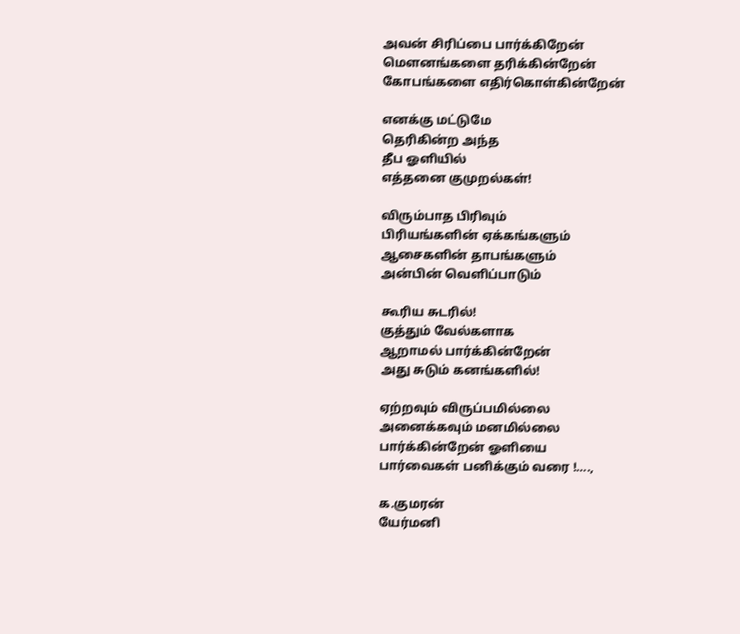அவன் சிரிப்பை பார்க்கிறேன்
மௌனங்களை தரிக்கின்றேன்
கோபங்களை எதிர்கொள்கின்றேன்

எனக்கு மட்டுமே
தெரிகின்ற அந்த
தீப ஓளியில்
எத்தனை குமுறல்கள்!

விரும்பாத பிரிவும்
பிரியங்களின் ஏக்கங்களும்
ஆசைகளின் தாபங்களும்
அன்பின் வெளிப்பாடும்

கூரிய சுடரில்!
குத்தும் வேல்களாக
ஆறாமல் பார்க்கின்றேன்
அது சுடும் கனங்களில்!

ஏற்றவும் விருப்பமில்லை
அனைக்கவும் மனமில்லை
பார்க்கின்றேன் ஓளியை
பார்வைகள் பனிக்கும் வரை !….,

க.குமரன்
யேர்மனி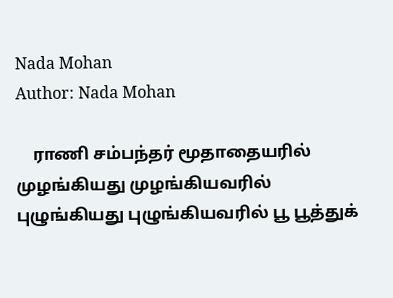Nada Mohan
Author: Nada Mohan

    ராணி சம்பந்தர் மூதாதையரில் முழங்கியது முழங்கியவரில் புழுங்கியது புழுங்கியவரில் பூ பூத்துக்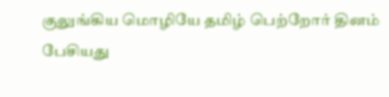குலுங்கிய மொழியே தமிழ் பெற்றோர் தினம் பேசியது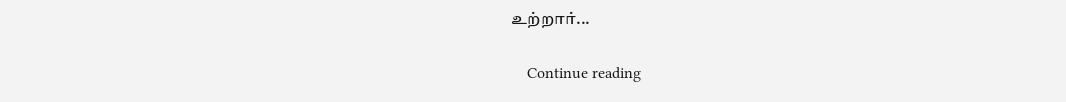உற்றார்...

    Continue reading